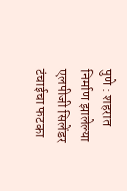पुणे : शहरात निर्माण झालेल्या एलपीजी सिलेंडर टंचाईचा फटका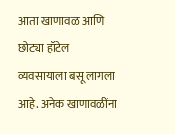आता खाणावळ आणि छोट्या हॉटेल व्यवसायाला बसू लागला आहे. अनेक खाणावळींना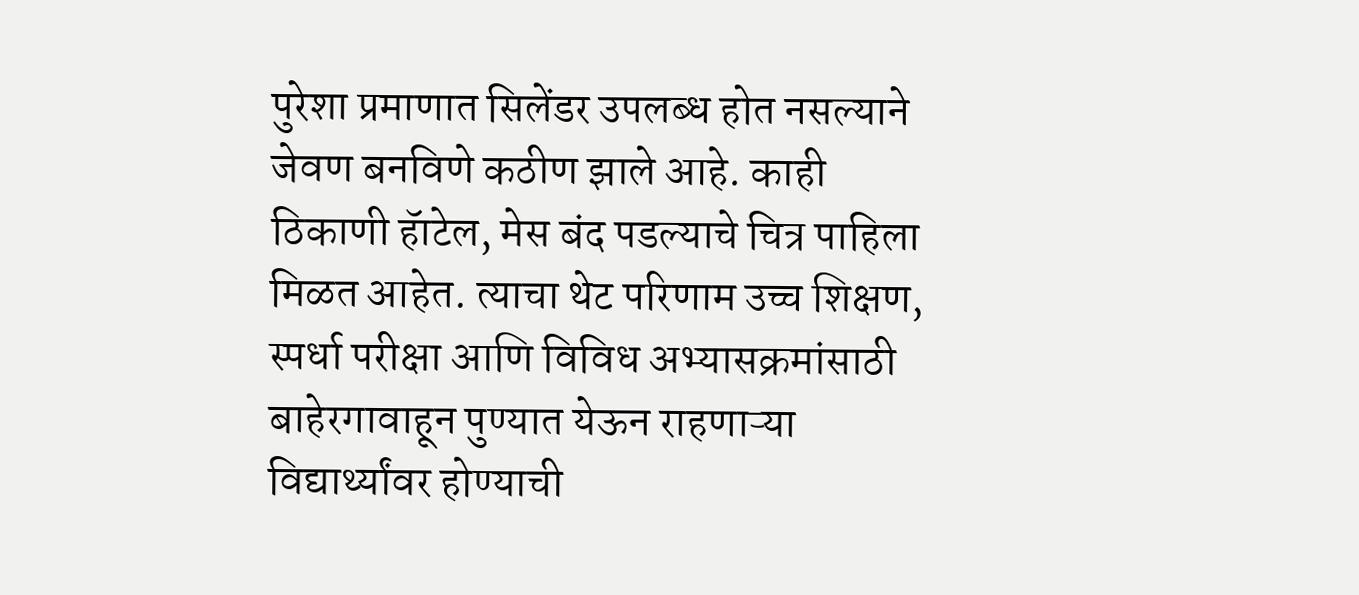पुरेशा प्रमाणात सिलेंडर उपलब्ध होत नसल्याने जेवण बनविणे कठीण झाले आहे. काही ठिकाणी हॅाटेल, मेस बंद पडल्याचे चित्र पाहिला मिळत आहेत. त्याचा थेट परिणाम उच्च शिक्षण, स्पर्धा परीक्षा आणि विविध अभ्यासक्रमांसाठी बाहेरगावाहून पुण्यात येऊन राहणाऱ्या विद्यार्थ्यांवर होण्याची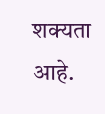शक्यता आहे.